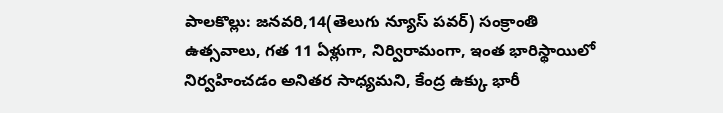పాలకొల్లు: జనవరి,14(తెలుగు న్యూస్ పవర్) సంక్రాంతి ఉత్సవాలు, గత 11 ఏళ్లుగా, నిర్విరామంగా, ఇంత భారిస్థాయిలో నిర్వహించడం అనితర సాధ్యమని, కేంద్ర ఉక్కు భారీ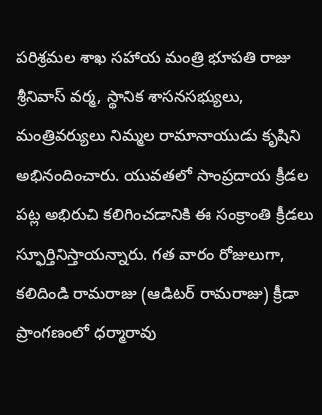పరిశ్రమల శాఖ సహాయ మంత్రి భూపతి రాజు శ్రీనివాస్ వర్మ, స్థానిక శాసనసభ్యులు, మంత్రివర్యులు నిమ్మల రామానాయుడు కృషిని అభినందించారు. యువతలో సాంప్రదాయ క్రీడల పట్ల అభిరుచి కలిగించడానికి ఈ సంక్రాంతి క్రీడలు స్ఫూర్తినిస్తాయన్నారు. గత వారం రోజులుగా, కలిదిండి రామరాజు (ఆడిటర్ రామరాజు) క్రీడా ప్రాంగణంలో ధర్మారావు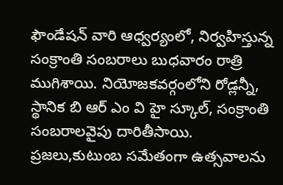ఫౌండేషన్ వారి ఆధ్వర్యంలో, నిర్వహిస్తున్న సంక్రాంతి సంబరాలు బుధవారం రాత్రి ముగిశాయి. నియోజకవర్గంలోని రోడ్లన్నీ, స్థానిక బి ఆర్ ఎం వి హై స్కూల్, సంక్రాంతి సంబరాలవైపు దారితీసాయి. ప్రజలు,కుటుంబ సమేతంగా ఉత్సవాలను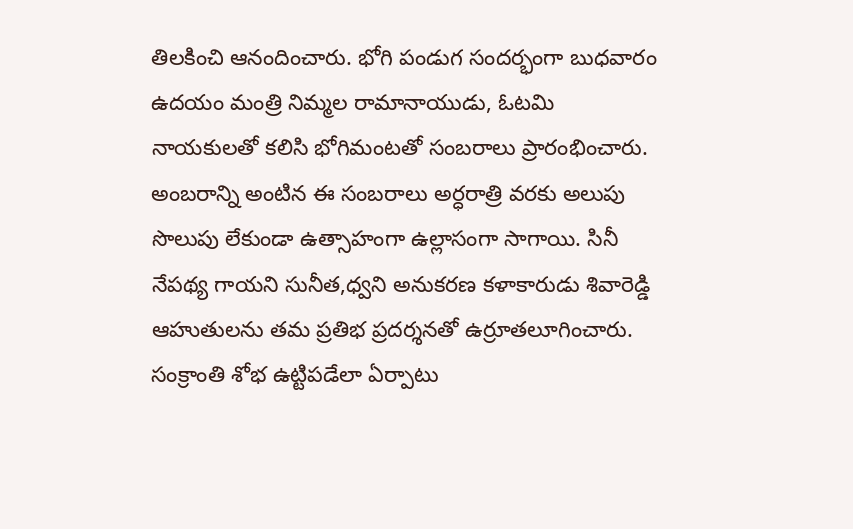తిలకించి ఆనందించారు. భోగి పండుగ సందర్భంగా బుధవారం ఉదయం మంత్రి నిమ్మల రామానాయుడు, ఓటమి నాయకులతో కలిసి భోగిమంటతో సంబరాలు ప్రారంభించారు. అంబరాన్ని అంటిన ఈ సంబరాలు అర్ధరాత్రి వరకు అలుపు సొలుపు లేకుండా ఉత్సాహంగా ఉల్లాసంగా సాగాయి. సినీ నేపథ్య గాయని సునీత,ధ్వని అనుకరణ కళాకారుడు శివారెడ్డి ఆహుతులను తమ ప్రతిభ ప్రదర్శనతో ఉర్రూతలూగించారు. సంక్రాంతి శోభ ఉట్టిపడేలా ఏర్పాటు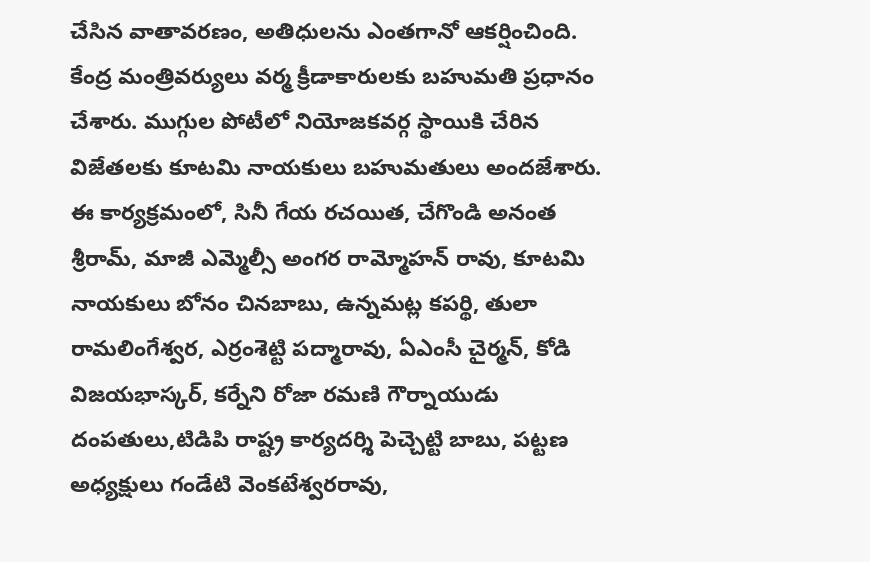చేసిన వాతావరణం, అతిధులను ఎంతగానో ఆకర్షించింది. కేంద్ర మంత్రివర్యులు వర్మ క్రీడాకారులకు బహుమతి ప్రధానం చేశారు. ముగ్గుల పోటీలో నియోజకవర్గ స్థాయికి చేరిన విజేతలకు కూటమి నాయకులు బహుమతులు అందజేశారు. ఈ కార్యక్రమంలో, సినీ గేయ రచయిత, చేగొండి అనంత శ్రీరామ్, మాజీ ఎమ్మెల్సీ అంగర రామ్మోహన్ రావు, కూటమి నాయకులు బోనం చినబాబు, ఉన్నమట్ల కపర్థి, తులా రామలింగేశ్వర, ఎర్రంశెట్టి పద్మారావు, ఏఎంసీ చైర్మన్, కోడి విజయభాస్కర్, కర్నేని రోజా రమణి గౌర్నాయుడు దంపతులు,టిడిపి రాష్ట్ర కార్యదర్శి పెచ్చెట్టి బాబు, పట్టణ అధ్యక్షులు గండేటి వెంకటేశ్వరరావు,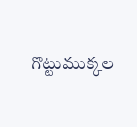గొట్టుముక్కల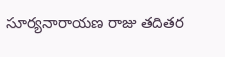సూర్యనారాయణ రాజు తదితర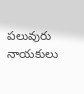పలువురు నాయకులు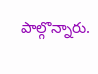పాల్గొన్నారు.